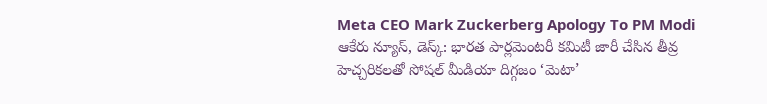Meta CEO Mark Zuckerberg Apology To PM Modi
ఆకేరు న్యూస్, డెస్క్: భారత పార్లమెంటరీ కమిటీ జారీ చేసిన తీవ్ర హెచ్చరికలతో సోషల్ మీడియా దిగ్గజం ‘మెటా’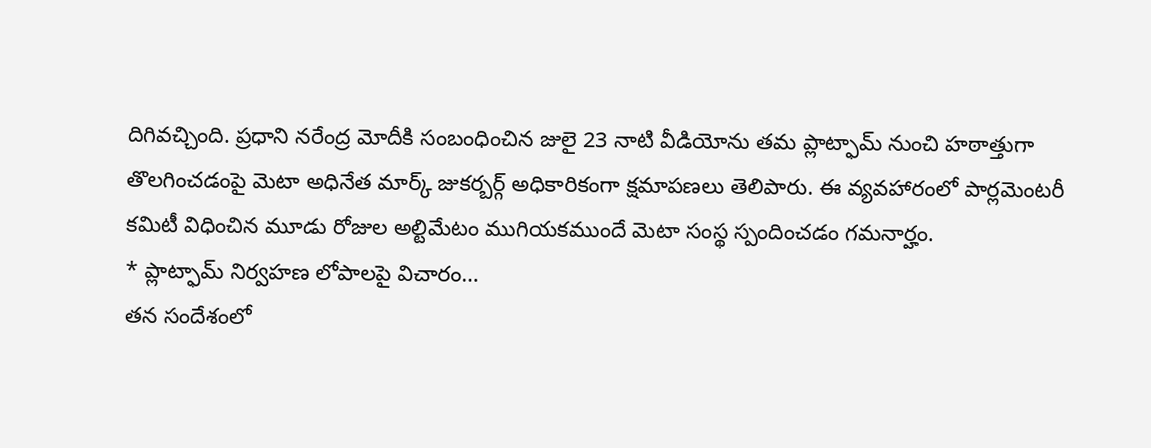దిగివచ్చింది. ప్రధాని నరేంద్ర మోదీకి సంబంధించిన జులై 23 నాటి వీడియోను తమ ప్లాట్ఫామ్ నుంచి హఠాత్తుగా తొలగించడంపై మెటా అధినేత మార్క్ జుకర్బర్గ్ అధికారికంగా క్షమాపణలు తెలిపారు. ఈ వ్యవహారంలో పార్లమెంటరీ కమిటీ విధించిన మూడు రోజుల అల్టిమేటం ముగియకముందే మెటా సంస్థ స్పందించడం గమనార్హం.
* ప్లాట్ఫామ్ నిర్వహణ లోపాలపై విచారం…
తన సందేశంలో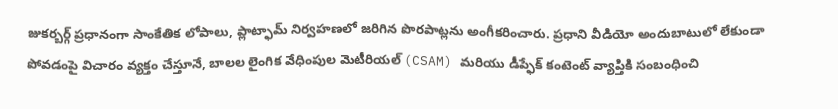జుకర్బర్గ్ ప్రధానంగా సాంకేతిక లోపాలు, ప్లాట్ఫామ్ నిర్వహణలో జరిగిన పొరపాట్లను అంగీకరించారు. ప్రధాని వీడియో అందుబాటులో లేకుండా పోవడంపై విచారం వ్యక్తం చేస్తూనే, బాలల లైంగిక వేధింపుల మెటీరియల్ (CSAM) మరియు డీప్ఫేక్ కంటెంట్ వ్యాప్తికి సంబంధించి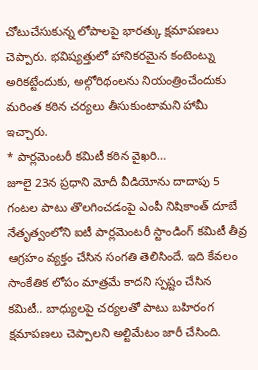చోటుచేసుకున్న లోపాలపై భారత్కు క్షమాపణలు చెప్పారు. భవిష్యత్తులో హానికరమైన కంటెంట్ను అరికట్టేందుకు, అల్గోరిథంలను నియంత్రించేందుకు మరింత కఠిన చర్యలు తీసుకుంటామని హామీ ఇచ్చారు.
* పార్లమెంటరీ కమిటీ కఠిన వైఖరి…
జూలై 23న ప్రధాని మోదీ వీడియోను దాదాపు 5 గంటల పాటు తొలగించడంపై ఎంపీ నిషికాంత్ దూబే నేతృత్వంలోని ఐటీ పార్లమెంటరీ స్టాండింగ్ కమిటీ తీవ్ర ఆగ్రహం వ్యక్తం చేసిన సంగతి తెలిసిందే. ఇది కేవలం సాంకేతిక లోపం మాత్రమే కాదని స్పష్టం చేసిన కమిటీ.. బాధ్యులపై చర్యలతో పాటు బహిరంగ క్షమాపణలు చెప్పాలని అల్టిమేటం జారీ చేసింది.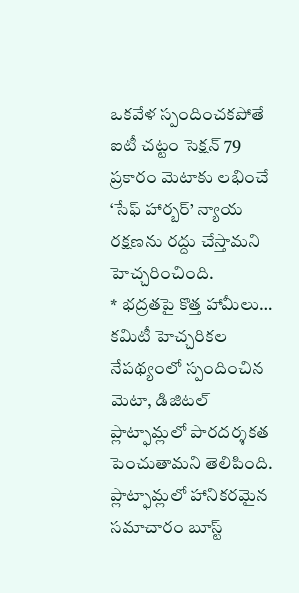ఒకవేళ స్పందించకపోతే ఐటీ చట్టం సెక్షన్ 79 ప్రకారం మెటాకు లభించే ‘సేఫ్ హార్బర్’ న్యాయ రక్షణను రద్దు చేస్తామని హెచ్చరించింది.
* భద్రతపై కొత్త హామీలు…
కమిటీ హెచ్చరికల నేపథ్యంలో స్పందించిన మెటా, డిజిటల్ ప్లాట్ఫామ్లలో పారదర్శకత పెంచుతామని తెలిపింది. ప్లాట్ఫామ్లలో హానికరమైన సమాచారం బూస్ట్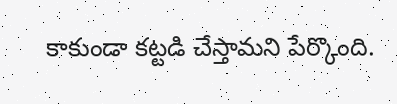కాకుండా కట్టడి చేస్తామని పేర్కొంది.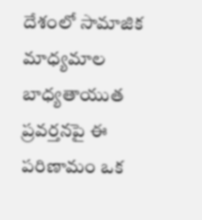దేశంలో సామాజిక మాధ్యమాల బాధ్యతాయుత ప్రవర్తనపై ఈ పరిణామం ఒక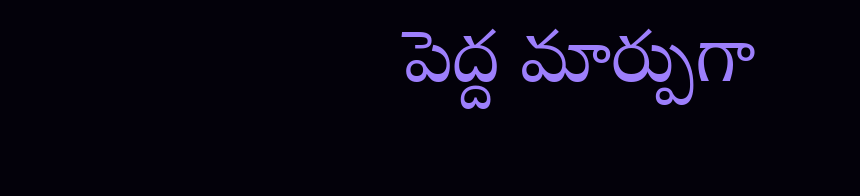పెద్ద మార్పుగా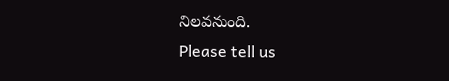నిలవనుంది.
Please tell us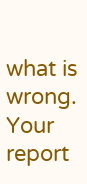what is wrong. Your report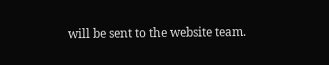will be sent to the website team.